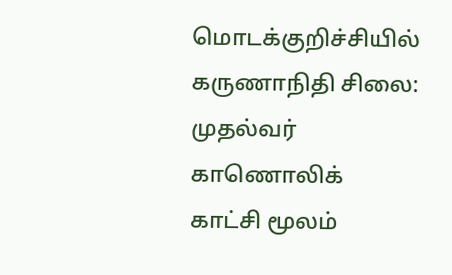மொடக்குறிச்சியில் கருணாநிதி சிலை: முதல்வர் காணொலிக் காட்சி மூலம்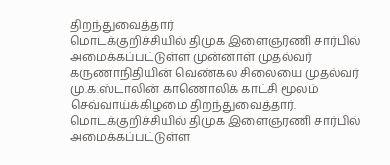திறந்துவைத்தார்
மொடக்குறிச்சியில் திமுக இளைஞரணி சார்பில் அமைக்கப்பட்டுள்ள முன்னாள் முதல்வர் கருணாநிதியின் வெண்கல சிலையை முதல்வர் மு.க.ஸ்டாலின் காணொலிக் காட்சி மூலம் செவ்வாய்க்கிழமை திறந்துவைத்தார்.
மொடக்குறிச்சியில் திமுக இளைஞரணி சார்பில் அமைக்கப்பட்டுள்ள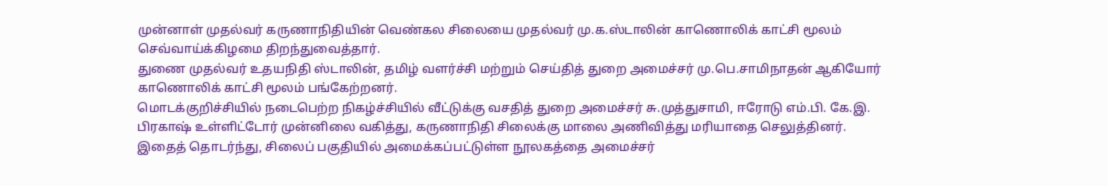முன்னாள் முதல்வர் கருணாநிதியின் வெண்கல சிலையை முதல்வர் மு.க.ஸ்டாலின் காணொலிக் காட்சி மூலம் செவ்வாய்க்கிழமை திறந்துவைத்தார்.
துணை முதல்வர் உதயநிதி ஸ்டாலின், தமிழ் வளர்ச்சி மற்றும் செய்தித் துறை அமைச்சர் மு.பெ.சாமிநாதன் ஆகியோர் காணொலிக் காட்சி மூலம் பங்கேற்றனர்.
மொடக்குறிச்சியில் நடைபெற்ற நிகழ்ச்சியில் வீட்டுக்கு வசதித் துறை அமைச்சர் சு.முத்துசாமி, ஈரோடு எம்.பி. கே.இ. பிரகாஷ் உள்ளிட்டோர் முன்னிலை வகித்து, கருணாநிதி சிலைக்கு மாலை அணிவித்து மரியாதை செலுத்தினர்.
இதைத் தொடர்ந்து, சிலைப் பகுதியில் அமைக்கப்பட்டுள்ள நூலகத்தை அமைச்சர்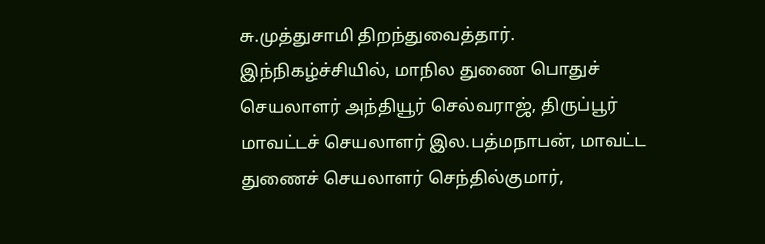சு.முத்துசாமி திறந்துவைத்தார்.
இந்நிகழ்ச்சியில், மாநில துணை பொதுச் செயலாளர் அந்தியூர் செல்வராஜ், திருப்பூர் மாவட்டச் செயலாளர் இல.பத்மநாபன், மாவட்ட துணைச் செயலாளர் செந்தில்குமார்,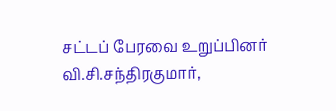சட்டப் பேரவை உறுப்பினர் வி.சி.சந்திரகுமார்,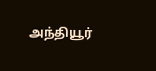அந்தியூர்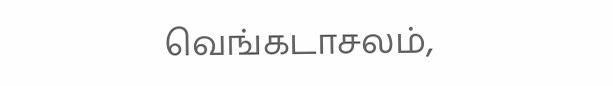வெங்கடாசலம்,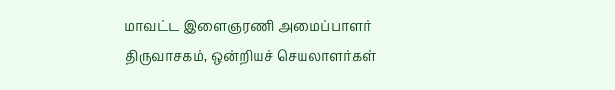மாவட்ட இளைஞரணி அமைப்பாளர் திருவாசகம், ஒன்றியச் செயலாளர்கள்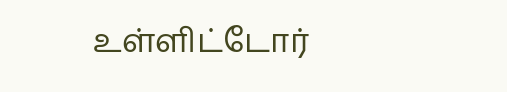உள்ளிட்டோர்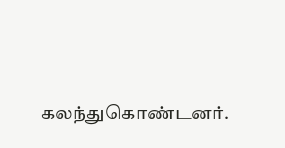கலந்துகொண்டனர்.